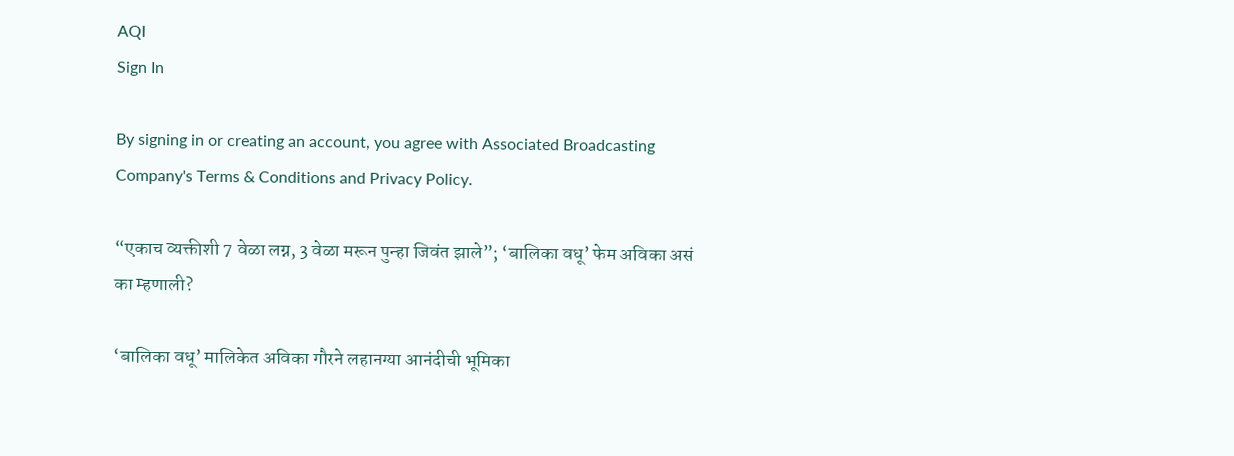AQI
Sign In

By signing in or creating an account, you agree with Associated Broadcasting Company's Terms & Conditions and Privacy Policy.

“एकाच व्यक्तीशी 7 वेळा लग्न, 3 वेळा मरून पुन्हा जिवंत झाले”; ‘बालिका वधू’ फेम अविका असं का म्हणाली?

‘बालिका वधू’ मालिकेत अविका गौरने लहानग्या आनंदीची भूमिका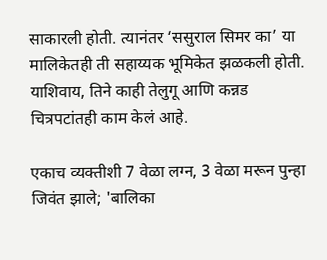साकारली होती. त्यानंतर ‘ससुराल सिमर का’ या मालिकेतही ती सहाय्यक भूमिकेत झळकली होती. याशिवाय, तिने काही तेलुगू आणि कन्नड चित्रपटांतही काम केलं आहे.

एकाच व्यक्तीशी 7 वेळा लग्न, 3 वेळा मरून पुन्हा जिवंत झाले; 'बालिका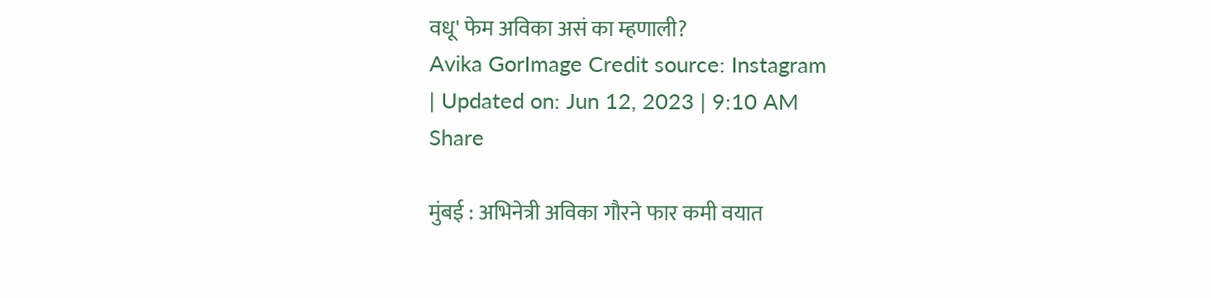वधू' फेम अविका असं का म्हणाली?
Avika GorImage Credit source: Instagram
| Updated on: Jun 12, 2023 | 9:10 AM
Share

मुंबई : अभिनेत्री अविका गौरने फार कमी वयात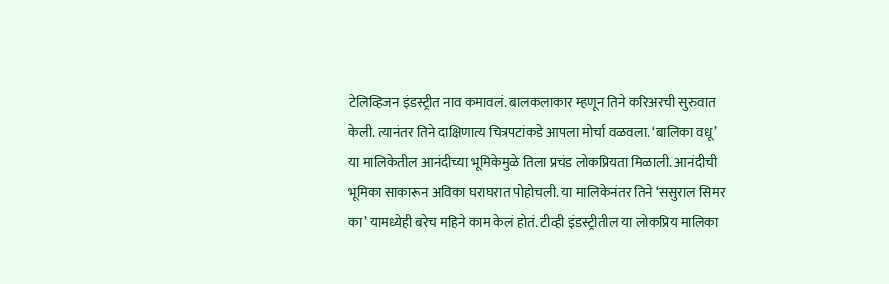टेलिव्हिजन इंडस्ट्रीत नाव कमावलं. बालकलाकार म्हणून तिने करिअरची सुरुवात केली. त्यानंतर तिने दाक्षिणात्य चित्रपटांकडे आपला मोर्चा वळवला. ‘बालिका वधू’ या मालिकेतील आनंदीच्या भूमिकेमुळे तिला प्रचंड लोकप्रियता मिळाली. आनंदीची भूमिका साकारून अविका घराघरात पोहोचली. या मालिकेनंतर तिने ‘ससुराल सिमर का’ यामध्येही बरेच महिने काम केलं होतं. टीव्ही इंडस्ट्रीतील या लोकप्रिय मालिका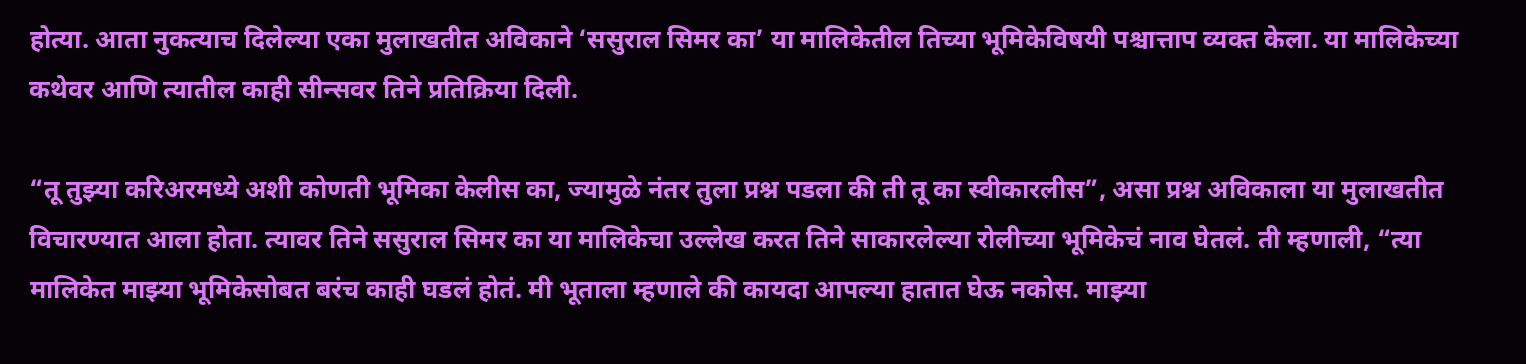होत्या. आता नुकत्याच दिलेल्या एका मुलाखतीत अविकाने ‘ससुराल सिमर का’ या मालिकेतील तिच्या भूमिकेविषयी पश्चात्ताप व्यक्त केला. या मालिकेच्या कथेवर आणि त्यातील काही सीन्सवर तिने प्रतिक्रिया दिली.

“तू तुझ्या करिअरमध्ये अशी कोणती भूमिका केलीस का, ज्यामुळे नंतर तुला प्रश्न पडला की ती तू का स्वीकारलीस”, असा प्रश्न अविकाला या मुलाखतीत विचारण्यात आला होता. त्यावर तिने ससुराल सिमर का या मालिकेचा उल्लेख करत तिने साकारलेल्या रोलीच्या भूमिकेचं नाव घेतलं. ती म्हणाली, “त्या मालिकेत माझ्या भूमिकेसोबत बरंच काही घडलं होतं. मी भूताला म्हणाले की कायदा आपल्या हातात घेऊ नकोस. माझ्या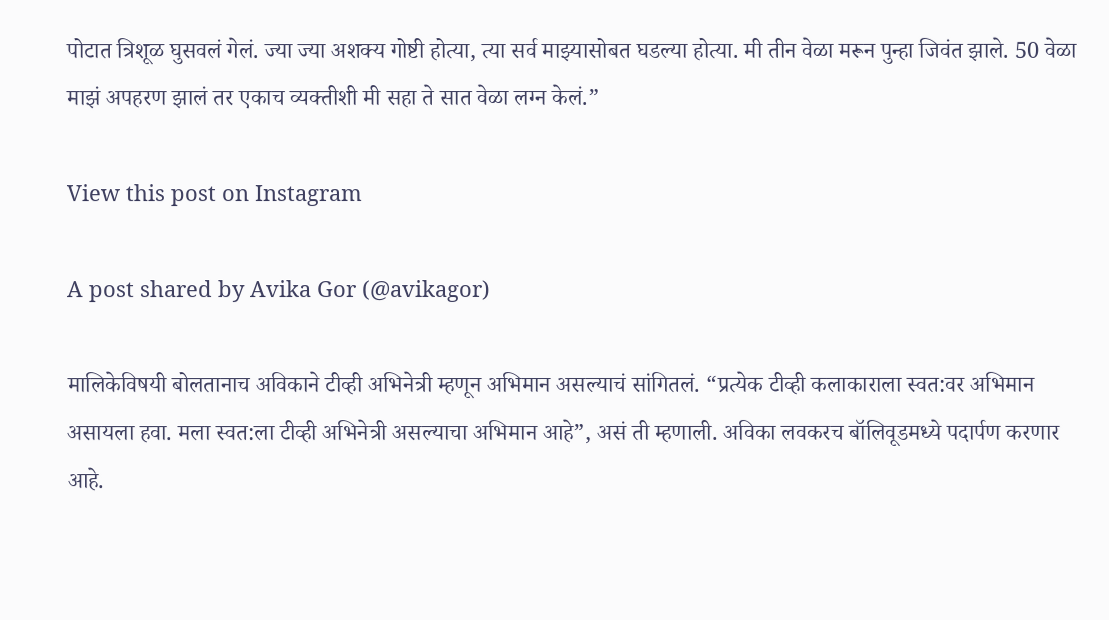पोटात त्रिशूळ घुसवलं गेलं. ज्या ज्या अशक्य गोष्टी होत्या, त्या सर्व माझ्यासोबत घडल्या होत्या. मी तीन वेळा मरून पुन्हा जिवंत झाले. 50 वेळा माझं अपहरण झालं तर एकाच व्यक्तीशी मी सहा ते सात वेळा लग्न केलं.”

View this post on Instagram

A post shared by Avika Gor (@avikagor)

मालिकेविषयी बोलतानाच अविकाने टीव्ही अभिनेत्री म्हणून अभिमान असल्याचं सांगितलं. “प्रत्येक टीव्ही कलाकाराला स्वत:वर अभिमान असायला हवा. मला स्वत:ला टीव्ही अभिनेत्री असल्याचा अभिमान आहे”, असं ती म्हणाली. अविका लवकरच बॉलिवूडमध्ये पदार्पण करणार आहे.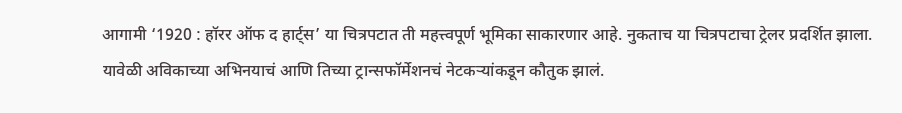आगामी ‘1920 : हॉरर ऑफ द हार्ट्स’ या चित्रपटात ती महत्त्वपूर्ण भूमिका साकारणार आहे. नुकताच या चित्रपटाचा ट्रेलर प्रदर्शित झाला. यावेळी अविकाच्या अभिनयाचं आणि तिच्या ट्रान्सफॉर्मेशनचं नेटकऱ्यांकडून कौतुक झालं.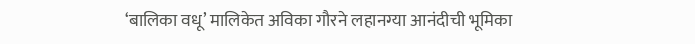‘बालिका वधू’ मालिकेत अविका गौरने लहानग्या आनंदीची भूमिका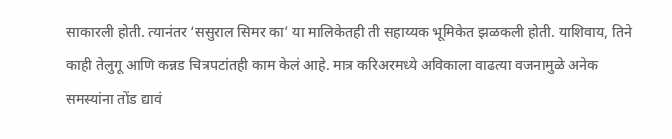साकारली होती. त्यानंतर ‘ससुराल सिमर का’ या मालिकेतही ती सहाय्यक भूमिकेत झळकली होती. याशिवाय, तिने काही तेलुगू आणि कन्नड चित्रपटांतही काम केलं आहे. मात्र करिअरमध्ये अविकाला वाढत्या वजनामुळे अनेक समस्यांना तोंड द्यावं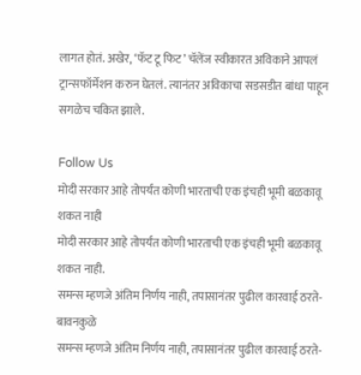लागत होतं. अखेर, ‘फॅट टू फिट’ चॅलेंज स्वीकारत अविकाने आपलं ट्रान्सफॉर्मेशन करुन घेतलं. त्यानंतर अविकाचा सडसडीत बांधा पाहून सगळेच चकित झाले.

Follow Us
मोदी सरकार आहे तोपर्यंत कोणी भारताची एक इंचही भूमी बळकावू शकत नाही
मोदी सरकार आहे तोपर्यंत कोणी भारताची एक इंचही भूमी बळकावू शकत नाही.
समन्स म्हणजे अंतिम निर्णय नाही, तपासानंतर पुढील कारवाई ठरते- बावनकुळे
समन्स म्हणजे अंतिम निर्णय नाही, तपासानंतर पुढील कारवाई ठरते-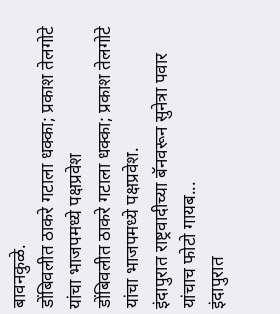बावनकुळे.
डोंबिवलीत ठाकरे गटाला धक्का; प्रकाश तेलगोटे यांचा भाजपमध्ये पक्षप्रवेश
डोंबिवलीत ठाकरे गटाला धक्का; प्रकाश तेलगोटे यांचा भाजपमध्ये पक्षप्रवेश.
इंदापुरात राष्ट्रवादीच्या बॅनवरून सुनेत्रा पवार यांचाच फोटो गायब...
इंदापुरात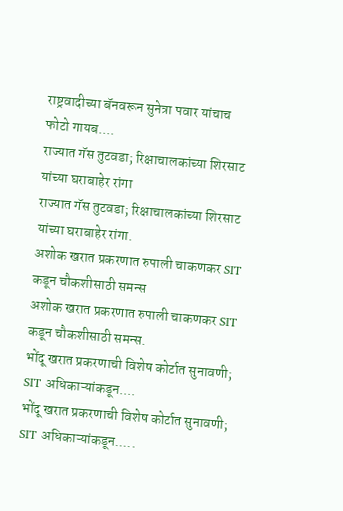राष्ट्रवादीच्या बॅनवरून सुनेत्रा पवार यांचाच फोटो गायब....
राज्यात गॅस तुटवडा; रिक्षाचालकांच्या शिरसाट यांच्या घराबाहेर रांगा
राज्यात गॅस तुटवडा; रिक्षाचालकांच्या शिरसाट यांच्या घराबाहेर रांगा.
अशोक खरात प्रकरणात रुपाली चाकणकर SIT कडून चौकशीसाठी समन्स
अशोक खरात प्रकरणात रुपाली चाकणकर SIT कडून चौकशीसाठी समन्स.
भोंदू खरात प्रकरणाची विशेष कोर्टात सुनावणी; SIT अधिकाऱ्यांकडून....
भोंदू खरात प्रकरणाची विशेष कोर्टात सुनावणी; SIT अधिकाऱ्यांकडून.....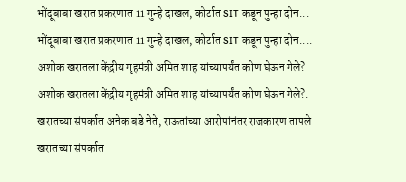भोंदूबाबा खरात प्रकरणात 11 गुन्हे दाखल, कोर्टात SIT कडून पुन्हा दोन...
भोंदूबाबा खरात प्रकरणात 11 गुन्हे दाखल, कोर्टात SIT कडून पुन्हा दोन....
अशोक खरातला केंद्रीय गृहमंत्री अमित शाह यांच्यापर्यंत कोण घेऊन गेले?
अशोक खरातला केंद्रीय गृहमंत्री अमित शाह यांच्यापर्यंत कोण घेऊन गेले?.
खरातच्या संपर्कात अनेक बडे नेते, राऊतांच्या आरोपांनंतर राजकारण तापले
खरातच्या संपर्कात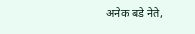अनेक बडे नेते,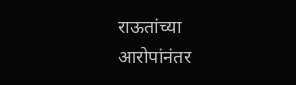राऊतांच्या आरोपांनंतर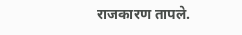राजकारण तापले.